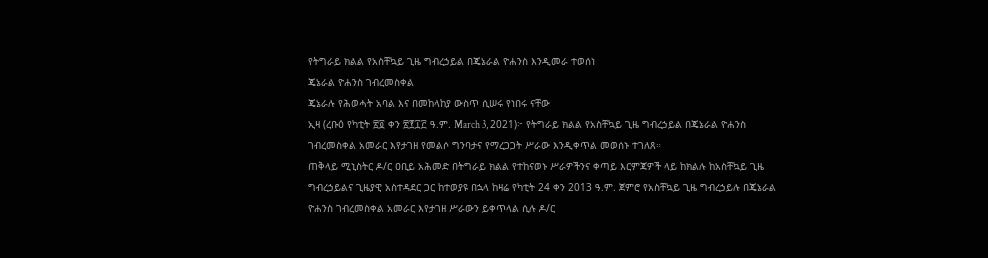የትግራይ ክልል የአስቸኳይ ጊዜ ግብረኃይል በጄኔራል ዮሐንስ እንዲመራ ተወሰነ
ጄኔራል ዮሐንስ ገብረመስቀል
ጄኔራሉ የሕወሓት አባል እና በመከላከያ ውስጥ ሲሠሩ የነበሩ ናቸው
ኢዛ (ረቡዕ የካቲት ፳፬ ቀን ፳፻፲፫ ዓ.ም. March 3, 2021)፦ የትግራይ ክልል የአስቸኳይ ጊዜ ግብረኃይል በጄኔራል ዮሐንስ ገብረመስቀል አመራር እየታገዘ የመልሶ ግንባታና የማረጋጋት ሥራው እንዲቀጥል መወሰኑ ተገለጸ።
ጠቅላይ ሚኒስትር ዶ/ር ዐቢይ አሕመድ በትግራይ ክልል የተከናወኑ ሥራዎችንና ቀጣይ እርምጃዎች ላይ ከክልሉ ከአስቸኳይ ጊዜ ግብረኃይልና ጊዜያዊ አስተዳደር ጋር ከተወያዩ በኋላ ከዛሬ የካቲት 24 ቀን 2013 ዓ.ም. ጀምሮ የአስቸኳይ ጊዜ ግብረኃይሉ በጄኔራል ዮሐንስ ገብረመስቀል አመራር እየታገዘ ሥራውን ይቀጥላል ሲሉ ዶ/ር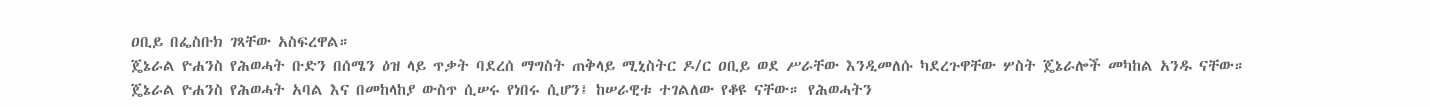ዐቢይ በፌስቡክ ገጻቸው አስፍረዋል።
ጄኔራል ዮሐንስ የሕወሓት ቡድን በሰሜን ዕዝ ላይ ጥቃት ባደረሰ ማግስት ጠቅላይ ሚኒስትር ዶ/ር ዐቢይ ወደ ሥራቸው እንዲመለሱ ካደረጉዋቸው ሦስት ጄኔራሎች መካከል አንዱ ናቸው።
ጄኔራል ዮሐንስ የሕወሓት አባል እና በመከላከያ ውስጥ ሲሠሩ የነበሩ ሲሆን፤ ከሠራዊቱ ተገልለው የቆዩ ናቸው። የሕወሓትን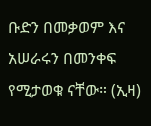ቡድን በመቃወም እና አሠራሩን በመንቀፍ የሚታወቁ ናቸው። (ኢዛ)